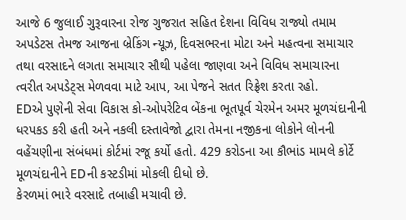આજે 6 જુલાઈ ગુરૂવારના રોજ ગુજરાત સહિત દેશના વિવિધ રાજ્યો તમામ અપડેટસ તેમજ આજના બ્રેકિંગ ન્યૂઝ, દિવસભરના મોટા અને મહત્વના સમાચાર તથા વરસાદને લગતા સમાચાર સૌથી પહેલા જાણવા અને વિવિધ સમાચારના ત્વરીત અપડેટ્સ મેળવવા માટે આપ, આ પેજને સતત રિફ્રેશ કરતા રહો.
EDએ પુણેની સેવા વિકાસ કો-ઓપરેટિવ બેંકના ભૂતપૂર્વ ચેરમેન અમર મૂળચંદાનીની ધરપકડ કરી હતી અને નકલી દસ્તાવેજો દ્વારા તેમના નજીકના લોકોને લોનની વહેંચણીના સંબંધમાં કોર્ટમાં રજૂ કર્યો હતો. 429 કરોડના આ કૌભાંડ મામલે કોર્ટે મૂળચંદાનીને EDની કસ્ટડીમાં મોકલી દીધો છે.
કેરળમાં ભારે વરસાદે તબાહી મચાવી છે.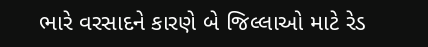ભારે વરસાદને કારણે બે જિલ્લાઓ માટે રેડ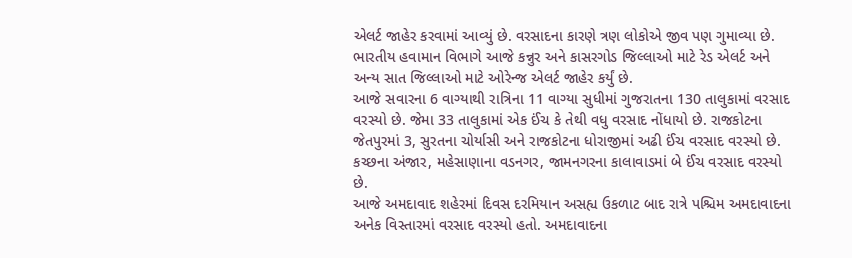એલર્ટ જાહેર કરવામાં આવ્યું છે. વરસાદના કારણે ત્રણ લોકોએ જીવ પણ ગુમાવ્યા છે. ભારતીય હવામાન વિભાગે આજે કન્નુર અને કાસરગોડ જિલ્લાઓ માટે રેડ એલર્ટ અને અન્ય સાત જિલ્લાઓ માટે ઓરેન્જ એલર્ટ જાહેર કર્યું છે.
આજે સવારના 6 વાગ્યાથી રાત્રિના 11 વાગ્યા સુધીમાં ગુજરાતના 130 તાલુકામાં વરસાદ વરસ્યો છે. જેમા 33 તાલુકામાં એક ઈંચ કે તેથી વધુ વરસાદ નોંધાયો છે. રાજકોટના જેતપુરમાં 3, સુરતના ચોર્યાસી અને રાજકોટના ધોરાજીમાં અઢી ઈંચ વરસાદ વરસ્યો છે. કચ્છના અંજાર, મહેસાણાના વડનગર, જામનગરના કાલાવાડમાં બે ઈંચ વરસાદ વરસ્યો છે.
આજે અમદાવાદ શહેરમાં દિવસ દરમિયાન અસહ્ય ઉકળાટ બાદ રાત્રે પશ્ચિમ અમદાવાદના અનેક વિસ્તારમાં વરસાદ વરસ્યો હતો. અમદાવાદના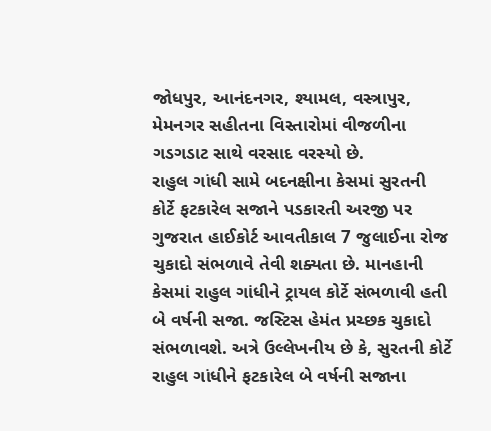જોધપુર, આનંદનગર, શ્યામલ, વસ્ત્રાપુર, મેમનગર સહીતના વિસ્તારોમાં વીજળીના ગડગડાટ સાથે વરસાદ વરસ્યો છે.
રાહુલ ગાંધી સામે બદનક્ષીના કેસમાં સુરતની કોર્ટે ફટકારેલ સજાને પડકારતી અરજી પર ગુજરાત હાઈકોર્ટ આવતીકાલ 7 જુલાઈના રોજ ચુકાદો સંભળાવે તેવી શક્યતા છે. માનહાની કેસમાં રાહુલ ગાંધીને ટ્રાયલ કોર્ટે સંભળાવી હતી બે વર્ષની સજા. જસ્ટિસ હેમંત પ્રચ્છક ચુકાદો સંભળાવશે. અત્રે ઉલ્લેખનીય છે કે, સુરતની કોર્ટે રાહુલ ગાંધીને ફટકારેલ બે વર્ષની સજાના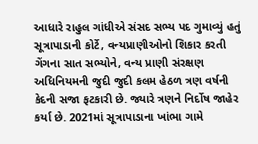આધારે રાહુલ ગાંધીએ સંસદ સભ્ય પદ ગુમાવ્યું હતું
સૂત્રાપાડાની કોર્ટે, વન્યપ્રાણીઓનો શિકાર કરતી ગેંગના સાત સભ્યોને, વન્ય પ્રાણી સંરક્ષણ અધિનિયમની જુદી જુદી કલમ હેઠળ ત્રણ વર્ષની કેદની સજા ફટકારી છે. જ્યારે ત્રણને નિર્દોષ જાહેર કર્યા છે. 2021માં સૂત્રાપાડાના ખાંભા ગામે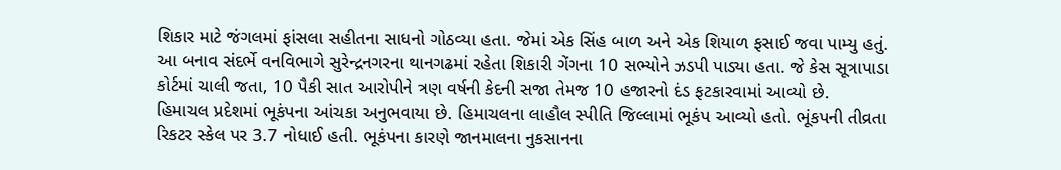શિકાર માટે જંગલમાં ફાંસલા સહીતના સાધનો ગોઠવ્યા હતા. જેમાં એક સિંહ બાળ અને એક શિયાળ ફસાઈ જવા પામ્યુ હતું. આ બનાવ સંદર્ભે વનવિભાગે સુરેન્દ્રનગરના થાનગઢમાં રહેતા શિકારી ગેંગના 10 સભ્યોને ઝડપી પાડ્યા હતા. જે કેસ સૂત્રાપાડા કોર્ટમાં ચાલી જતા, 10 પૈકી સાત આરોપીને ત્રણ વર્ષની કેદની સજા તેમજ 10 હજારનો દંડ ફટકારવામાં આવ્યો છે.
હિમાચલ પ્રદેશમાં ભૂકંપના આંચકા અનુભવાયા છે. હિમાચલના લાહૌલ સ્પીતિ જિલ્લામાં ભૂકંપ આવ્યો હતો. ભૂંકપની તીવ્રતા રિકટર સ્કેલ પર 3.7 નોધાઈ હતી. ભૂકંપના કારણે જાનમાલના નુકસાનના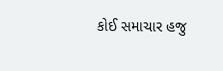કોઈ સમાચાર હજુ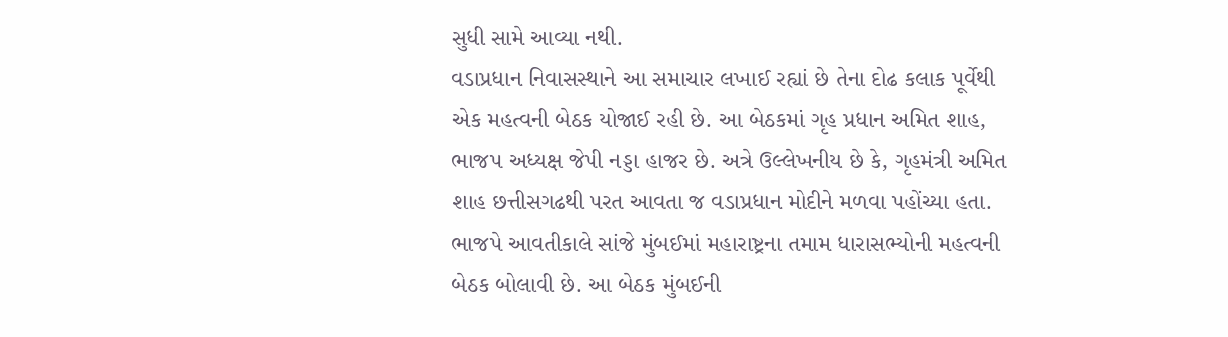સુધી સામે આવ્યા નથી.
વડાપ્રધાન નિવાસસ્થાને આ સમાચાર લખાઈ રહ્યાં છે તેના દોઢ કલાક પૂર્વેથી એક મહત્વની બેઠક યોજાઈ રહી છે. આ બેઠકમાં ગૃહ પ્રધાન અમિત શાહ, ભાજપ અધ્યક્ષ જેપી નડ્ડા હાજર છે. અત્રે ઉલ્લેખનીય છે કે, ગૃહમંત્રી અમિત શાહ છત્તીસગઢથી પરત આવતા જ વડાપ્રધાન મોદીને મળવા પહોંચ્યા હતા.
ભાજપે આવતીકાલે સાંજે મુંબઈમાં મહારાષ્ટ્રના તમામ ધારાસભ્યોની મહત્વની બેઠક બોલાવી છે. આ બેઠક મુંબઈની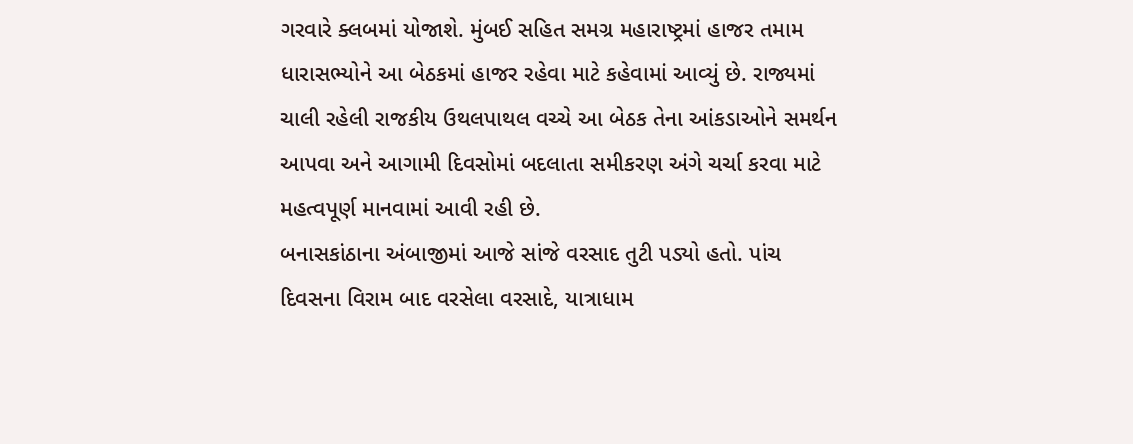ગરવારે ક્લબમાં યોજાશે. મુંબઈ સહિત સમગ્ર મહારાષ્ટ્રમાં હાજર તમામ ધારાસભ્યોને આ બેઠકમાં હાજર રહેવા માટે કહેવામાં આવ્યું છે. રાજ્યમાં ચાલી રહેલી રાજકીય ઉથલપાથલ વચ્ચે આ બેઠક તેના આંકડાઓને સમર્થન આપવા અને આગામી દિવસોમાં બદલાતા સમીકરણ અંગે ચર્ચા કરવા માટે મહત્વપૂર્ણ માનવામાં આવી રહી છે.
બનાસકાંઠાના અંબાજીમાં આજે સાંજે વરસાદ તુટી પડ્યો હતો. પાંચ દિવસના વિરામ બાદ વરસેલા વરસાદે, યાત્રાધામ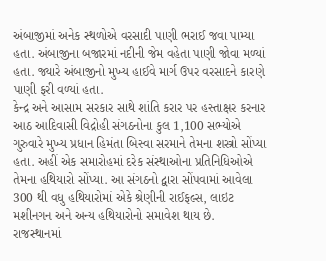અંબાજીમાં અનેક સ્થળોએ વરસાદી પાણી ભરાઈ જવા પામ્યા હતા. અંબાજીના બજારમાં નદીની જેમ વહેતા પાણી જોવા મળ્યાં હતા. જ્યારે અંબાજીનો મુખ્ય હાઈવે માર્ગ ઉપર વરસાદને કારણે પાણી ફરી વળ્યાં હતા.
કેન્દ્ર અને આસામ સરકાર સાથે શાંતિ કરાર પર હસ્તાક્ષર કરનાર આઠ આદિવાસી વિદ્રોહી સંગઠનોના કુલ 1,100 સભ્યોએ ગુરુવારે મુખ્ય પ્રધાન હિમંતા બિસ્વા સરમાને તેમના શસ્ત્રો સોંપ્યા હતા. અહીં એક સમારોહમાં દરેક સંસ્થાઓના પ્રતિનિધિઓએ તેમના હથિયારો સોંપ્યા. આ સંગઠનો દ્વારા સોંપવામાં આવેલા 300 થી વધુ હથિયારોમાં એકે શ્રેણીની રાઈફલ્સ, લાઇટ મશીનગન અને અન્ય હથિયારોનો સમાવેશ થાય છે.
રાજસ્થાનમાં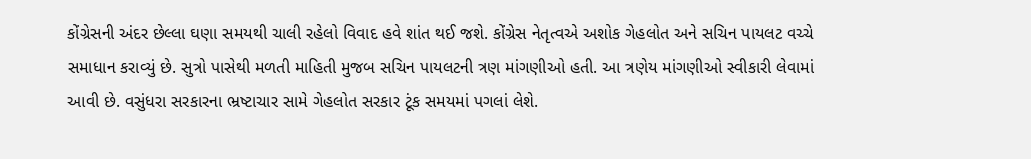કોંગ્રેસની અંદર છેલ્લા ઘણા સમયથી ચાલી રહેલો વિવાદ હવે શાંત થઈ જશે. કોંગ્રેસ નેતૃત્વએ અશોક ગેહલોત અને સચિન પાયલટ વચ્ચે સમાધાન કરાવ્યું છે. સુત્રો પાસેથી મળતી માહિતી મુજબ સચિન પાયલટની ત્રણ માંગણીઓ હતી. આ ત્રણેય માંગણીઓ સ્વીકારી લેવામાં આવી છે. વસુંધરા સરકારના ભ્રષ્ટાચાર સામે ગેહલોત સરકાર ટૂંક સમયમાં પગલાં લેશે.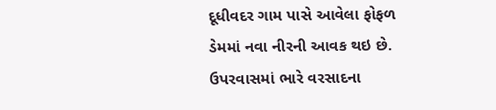દૂધીવદર ગામ પાસે આવેલા ફોફળ ડેમમાં નવા નીરની આવક થઇ છે. ઉપરવાસમાં ભારે વરસાદના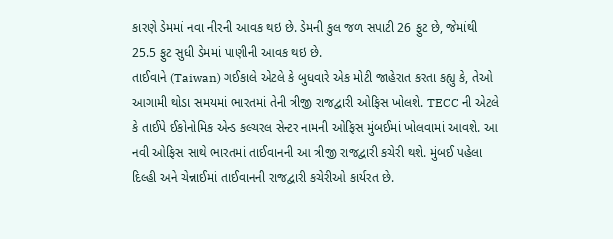કારણે ડેમમાં નવા નીરની આવક થઇ છે. ડેમની કુલ જળ સપાટી 26 ફુટ છે, જેમાંથી 25.5 ફુટ સુધી ડેમમાં પાણીની આવક થઇ છે.
તાઈવાને (Taiwan) ગઈકાલે એટલે કે બુધવારે એક મોટી જાહેરાત કરતા કહ્યુ કે, તેઓ આગામી થોડા સમયમાં ભારતમાં તેની ત્રીજી રાજદ્વારી ઓફિસ ખોલશે. TECC ની એટલે કે તાઈપે ઈકોનોમિક એન્ડ કલ્ચરલ સેન્ટર નામની ઓફિસ મુંબઈમાં ખોલવામાં આવશે. આ નવી ઓફિસ સાથે ભારતમાં તાઈવાનની આ ત્રીજી રાજદ્વારી કચેરી થશે. મુંબઈ પહેલા દિલ્હી અને ચેન્નાઈમાં તાઈવાનની રાજદ્વારી કચેરીઓ કાર્યરત છે.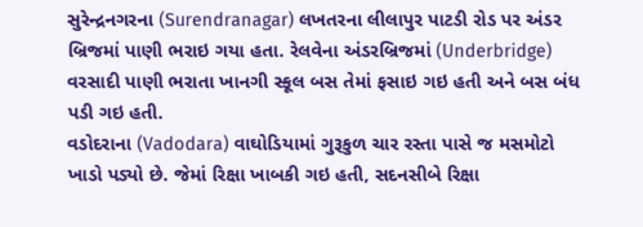સુરેન્દ્રનગરના (Surendranagar) લખતરના લીલાપુર પાટડી રોડ પર અંડર બ્રિજમાં પાણી ભરાઇ ગયા હતા. રેલવેના અંડરબ્રિજમાં (Underbridge) વરસાદી પાણી ભરાતા ખાનગી સ્કૂલ બસ તેમાં ફસાઇ ગઇ હતી અને બસ બંધ પડી ગઇ હતી.
વડોદરાના (Vadodara) વાઘોડિયામાં ગુરૂકુળ ચાર રસ્તા પાસે જ મસમોટો ખાડો પડ્યો છે. જેમાં રિક્ષા ખાબકી ગઇ હતી, સદનસીબે રિક્ષા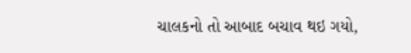ચાલકનો તો આબાદ બચાવ થઇ ગયો,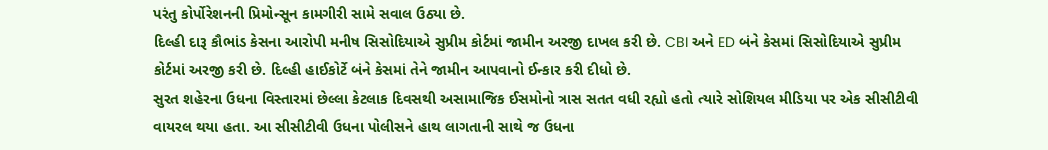પરંતુ કોર્પોરેશનની પ્રિમોન્સૂન કામગીરી સામે સવાલ ઉઠ્યા છે.
દિલ્હી દારૂ કૌભાંડ કેસના આરોપી મનીષ સિસોદિયાએ સુપ્રીમ કોર્ટમાં જામીન અરજી દાખલ કરી છે. CBI અને ED બંને કેસમાં સિસોદિયાએ સુપ્રીમ કોર્ટમાં અરજી કરી છે. દિલ્હી હાઈકોર્ટે બંને કેસમાં તેને જામીન આપવાનો ઈન્કાર કરી દીધો છે.
સુરત શહેરના ઉધના વિસ્તારમાં છેલ્લા કેટલાક દિવસથી અસામાજિક ઈસમોનો ત્રાસ સતત વધી રહ્યો હતો ત્યારે સોશિયલ મીડિયા પર એક સીસીટીવી વાયરલ થયા હતા. આ સીસીટીવી ઉધના પોલીસને હાથ લાગતાની સાથે જ ઉધના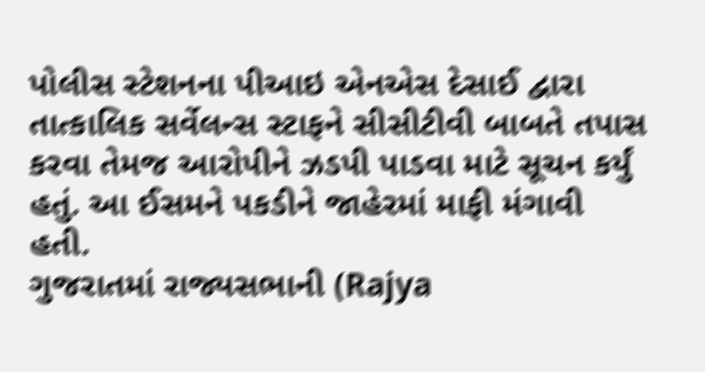પોલીસ સ્ટેશનના પીઆઇ એનએસ દેસાઈ દ્વારા તાત્કાલિક સર્વેલન્સ સ્ટાફને સીસીટીવી બાબતે તપાસ કરવા તેમજ આરોપીને ઝડપી પાડવા માટે સૂચન કર્યું હતું. આ ઈસમને પકડીને જાહેરમાં માફી મંગાવી હતી.
ગુજરાતમાં રાજ્યસભાની (Rajya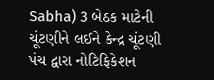Sabha) 3 બેઠક માટેની ચૂંટણીને લઈને કેન્દ્ર ચૂંટણી પંચ દ્વારા નોટિફિકેશન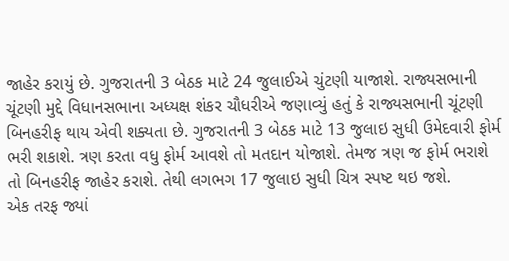જાહેર કરાયું છે. ગુજરાતની 3 બેઠક માટે 24 જુલાઈએ ચુંટણી યાજાશે. રાજ્યસભાની ચૂંટણી મુદ્દે વિધાનસભાના અધ્યક્ષ શંકર ચૌધરીએ જણાવ્યું હતું કે રાજ્યસભાની ચૂંટણી બિનહરીફ થાય એવી શક્યતા છે. ગુજરાતની 3 બેઠક માટે 13 જુલાઇ સુધી ઉમેદવારી ફોર્મ ભરી શકાશે. ત્રણ કરતા વધુ ફોર્મ આવશે તો મતદાન યોજાશે. તેમજ ત્રણ જ ફોર્મ ભરાશે તો બિનહરીફ જાહેર કરાશે. તેથી લગભગ 17 જુલાઇ સુધી ચિત્ર સ્પષ્ટ થઇ જશે.
એક તરફ જ્યાં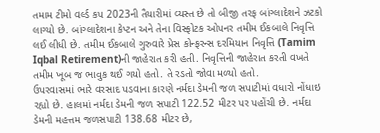તમામ ટીમો વર્લ્ડ કપ 2023ની તૈયારીમાં વ્યસ્ત છે તો બીજી તરફ બાંગ્લાદેશને ઝટકો લાગ્યો છે. બાંગ્લાદેશના કેપ્ટન અને તેના વિસ્ફોટક ઓપનર તમીમ ઈકબાલે નિવૃત્તિ લઈ લીધી છે. તમીમ ઈકબાલે ગુરુવારે પ્રેસ કોન્ફરન્સ દરમિયાન નિવૃત્તિ (Tamim Iqbal Retirement)ની જાહેરાત કરી હતી. નિવૃત્તિની જાહેરાત કરતી વખતે તમીમ ખૂબ જ ભાવુક થઈ ગયો હતો. તે રડતો જોવા મળ્યો હતો.
ઉપરવાસમાં ભારે વરસાદ પડવાના કારણે નર્મદા ડેમની જળ સપાટીમાં વધારો નોંધાઇ રહ્યો છે. હાલમાં નર્મદા ડેમની જળ સપાટી 122.52 મીટર પર પહોંચી છે. નર્મદા ડેમની મહત્તમ જળસપાટી 138.68 મીટર છે,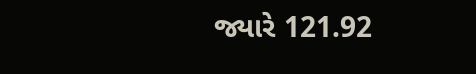જ્યારે 121.92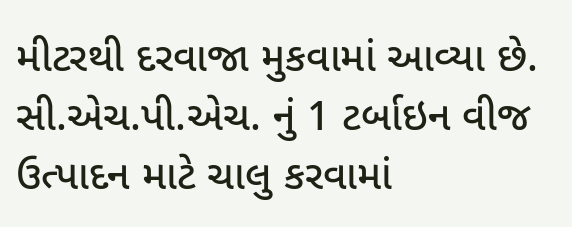મીટરથી દરવાજા મુકવામાં આવ્યા છે. સી.એચ.પી.એચ. નું 1 ટર્બાઇન વીજ ઉત્પાદન માટે ચાલુ કરવામાં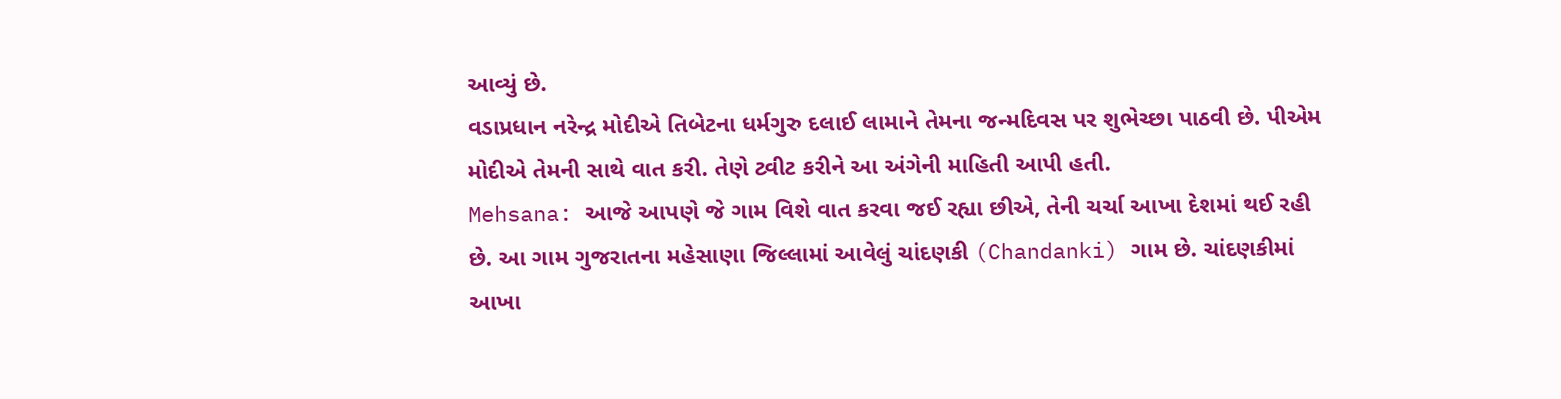આવ્યું છે.
વડાપ્રધાન નરેન્દ્ર મોદીએ તિબેટના ધર્મગુરુ દલાઈ લામાને તેમના જન્મદિવસ પર શુભેચ્છા પાઠવી છે. પીએમ મોદીએ તેમની સાથે વાત કરી. તેણે ટ્વીટ કરીને આ અંગેની માહિતી આપી હતી.
Mehsana: આજે આપણે જે ગામ વિશે વાત કરવા જઈ રહ્યા છીએ, તેની ચર્ચા આખા દેશમાં થઈ રહી છે. આ ગામ ગુજરાતના મહેસાણા જિલ્લામાં આવેલું ચાંદણકી (Chandanki) ગામ છે. ચાંદણકીમાં આખા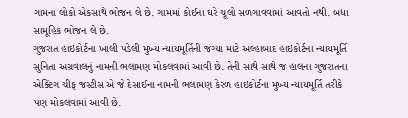ગામના લોકો એકસાથે ભોજન લે છે. ગામમાં કોઈના ઘરે ચૂલો સળગાવવામાં આવતો નથી. બધા સામૂહિક ભોજન લે છે.
ગુજરાત હાઇકોર્ટના ખાલી પડેલી મુખ્ય ન્યાયમૂર્તિની જગ્યા માટે અલ્હાબાદ હાઇકોર્ટના ન્યાયમૂર્તિ સુનિતા અગ્રવાલનું નામની ભલામણ મોકલવામાં આવી છે. તેની સાથે સાથે જ હાલના ગુજરાતના એક્ટિંગ ચીફ જસ્ટીસ એ જે દેસાઈના નામની ભલામણ કેરળ હાઇકોર્ટના મુખ્ય ન્યાયમૂર્તિ તરીકે પણ મોકલવામાં આવી છે.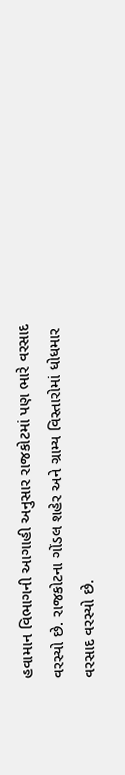હવામાન વિભાગની આગાહી અનુસાર રાજકોટમાં પણ ભારે વરસાદ વરસ્યો છે. રાજકોટના ગોંડલ શહેર અને ગ્રામ્ય વિસ્તારોમાં ધોધમાર વરસાદ વરસ્યો છે.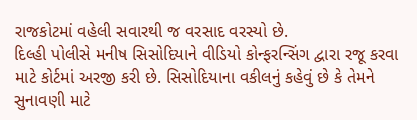રાજકોટમાં વહેલી સવારથી જ વરસાદ વરસ્યો છે.
દિલ્હી પોલીસે મનીષ સિસોદિયાને વીડિયો કોન્ફરન્સિંગ દ્વારા રજૂ કરવા માટે કોર્ટમાં અરજી કરી છે. સિસોદિયાના વકીલનું કહેવું છે કે તેમને સુનાવણી માટે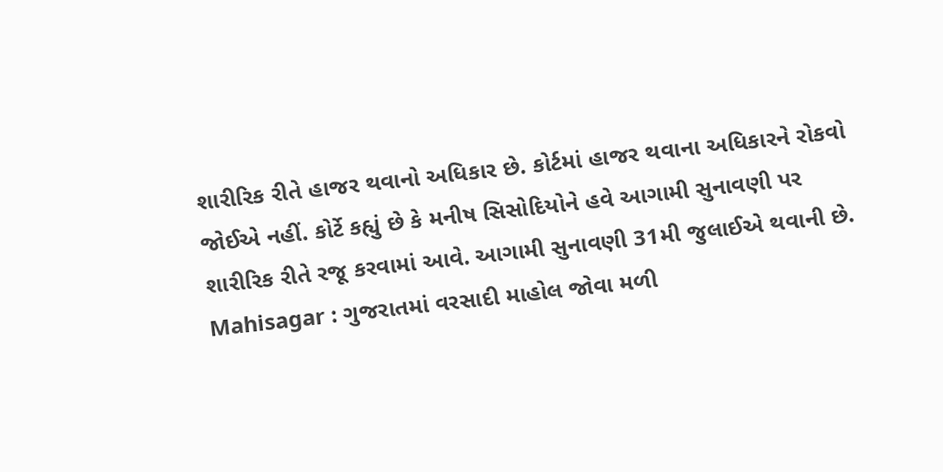શારીરિક રીતે હાજર થવાનો અધિકાર છે. કોર્ટમાં હાજર થવાના અધિકારને રોકવો જોઈએ નહીં. કોર્ટે કહ્યું છે કે મનીષ સિસોદિયોને હવે આગામી સુનાવણી પર શારીરિક રીતે રજૂ કરવામાં આવે. આગામી સુનાવણી 31મી જુલાઈએ થવાની છે.
Mahisagar : ગુજરાતમાં વરસાદી માહોલ જોવા મળી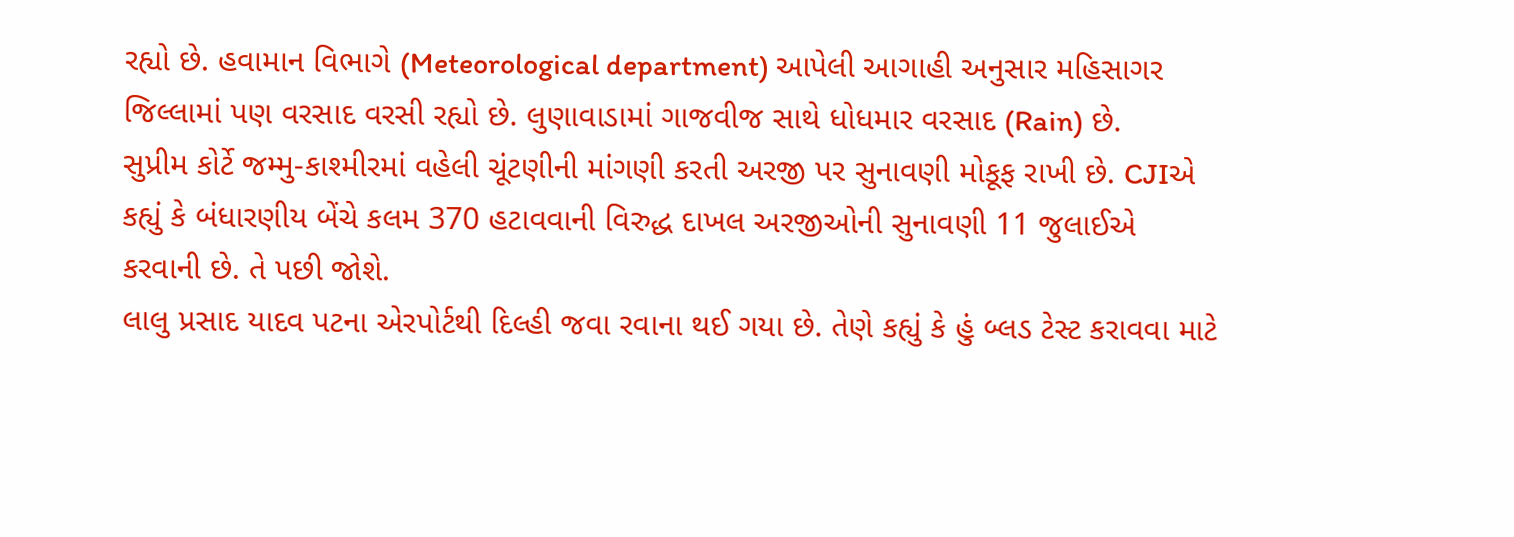રહ્યો છે. હવામાન વિભાગે (Meteorological department) આપેલી આગાહી અનુસાર મહિસાગર જિલ્લામાં પણ વરસાદ વરસી રહ્યો છે. લુણાવાડામાં ગાજવીજ સાથે ધોધમાર વરસાદ (Rain) છે.
સુપ્રીમ કોર્ટે જમ્મુ-કાશ્મીરમાં વહેલી ચૂંટણીની માંગણી કરતી અરજી પર સુનાવણી મોકૂફ રાખી છે. CJIએ કહ્યું કે બંધારણીય બેંચે કલમ 370 હટાવવાની વિરુદ્ધ દાખલ અરજીઓની સુનાવણી 11 જુલાઈએ કરવાની છે. તે પછી જોશે.
લાલુ પ્રસાદ યાદવ પટના એરપોર્ટથી દિલ્હી જવા રવાના થઈ ગયા છે. તેણે કહ્યું કે હું બ્લડ ટેસ્ટ કરાવવા માટે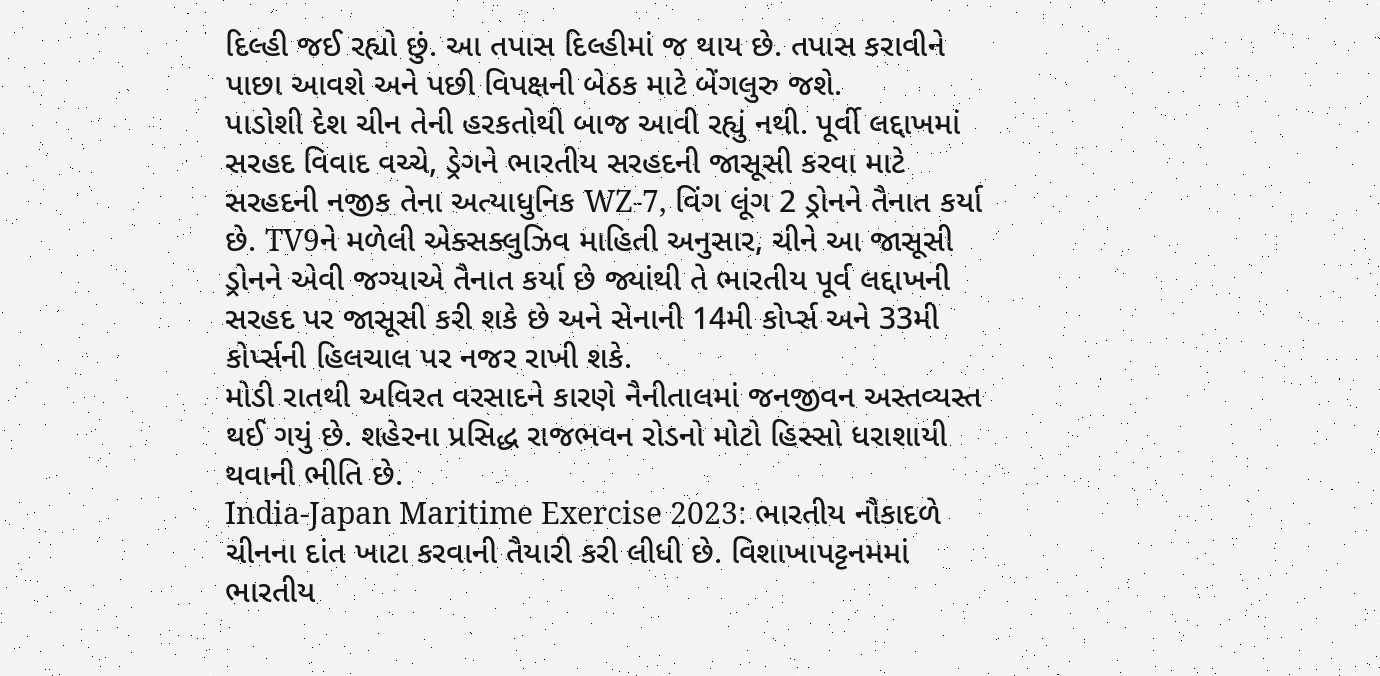દિલ્હી જઈ રહ્યો છું. આ તપાસ દિલ્હીમાં જ થાય છે. તપાસ કરાવીને પાછા આવશે અને પછી વિપક્ષની બેઠક માટે બેંગલુરુ જશે.
પાડોશી દેશ ચીન તેની હરકતોથી બાજ આવી રહ્યું નથી. પૂર્વી લદ્દાખમાં સરહદ વિવાદ વચ્ચે, ડ્રેગને ભારતીય સરહદની જાસૂસી કરવા માટે સરહદની નજીક તેના અત્યાધુનિક WZ-7, વિંગ લૂંગ 2 ડ્રોનને તૈનાત કર્યા છે. TV9ને મળેલી એક્સક્લુઝિવ માહિતી અનુસાર, ચીને આ જાસૂસી ડ્રોનને એવી જગ્યાએ તૈનાત કર્યા છે જ્યાંથી તે ભારતીય પૂર્વ લદ્દાખની સરહદ પર જાસૂસી કરી શકે છે અને સેનાની 14મી કોર્પ્સ અને 33મી કોર્પ્સની હિલચાલ પર નજર રાખી શકે.
મોડી રાતથી અવિરત વરસાદને કારણે નૈનીતાલમાં જનજીવન અસ્તવ્યસ્ત થઈ ગયું છે. શહેરના પ્રસિદ્ધ રાજભવન રોડનો મોટો હિસ્સો ધરાશાયી થવાની ભીતિ છે.
India-Japan Maritime Exercise 2023: ભારતીય નૌકાદળે ચીનના દાંત ખાટા કરવાની તૈયારી કરી લીધી છે. વિશાખાપટ્ટનમમાં ભારતીય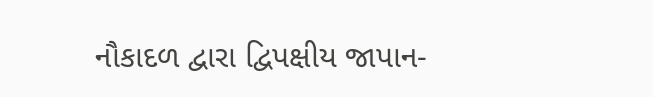નૌકાદળ દ્વારા દ્વિપક્ષીય જાપાન-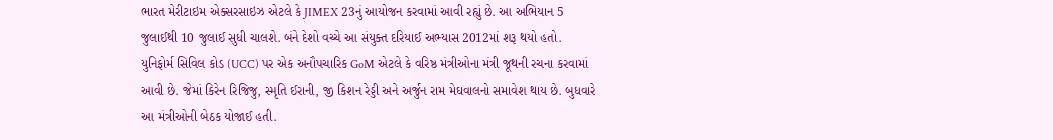ભારત મેરીટાઇમ એક્સરસાઇઝ એટલે કે JIMEX 23નું આયોજન કરવામાં આવી રહ્યું છે. આ અભિયાન 5 જુલાઈથી 10 જુલાઈ સુધી ચાલશે. બંને દેશો વચ્ચે આ સંયુક્ત દરિયાઈ અભ્યાસ 2012માં શરૂ થયો હતો.
યુનિફોર્મ સિવિલ કોડ (UCC) પર એક અનૌપચારિક GoM એટલે કે વરિષ્ઠ મંત્રીઓના મંત્રી જૂથની રચના કરવામાં આવી છે. જેમાં કિરેન રિજિજુ, સ્મૃતિ ઈરાની, જી કિશન રેડ્ડી અને અર્જુન રામ મેઘવાલનો સમાવેશ થાય છે. બુધવારે આ મંત્રીઓની બેઠક યોજાઈ હતી.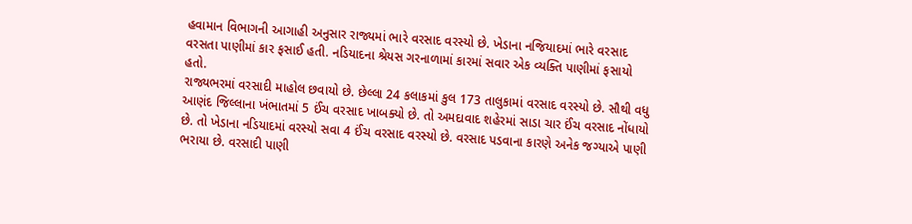હવામાન વિભાગની આગાહી અનુસાર રાજ્યમાં ભારે વરસાદ વરસ્યો છે. ખેડાના નજિયાદમાં ભારે વરસાદ વરસતા પાણીમાં કાર ફસાઈ હતી. નડિયાદના શ્રેયસ ગરનાળામાં કારમાં સવાર એક વ્યક્તિ પાણીમાં ફસાયો હતો.
રાજ્યભરમાં વરસાદી માહોલ છવાયો છે. છેલ્લા 24 કલાકમાં કુલ 173 તાલુકામાં વરસાદ વરસ્યો છે. સૌથી વધુ આણંદ જિલ્લાના ખંભાતમાં 5 ઈંચ વરસાદ ખાબક્યો છે. તો અમદાવાદ શહેરમાં સાડા ચાર ઈંચ વરસાદ નોંધાયો છે. તો ખેડાના નડિયાદમાં વરસ્યો સવા 4 ઈંચ વરસાદ વરસ્યો છે. વરસાદ પડવાના કારણે અનેક જગ્યાએ પાણી ભરાયા છે. વરસાદી પાણી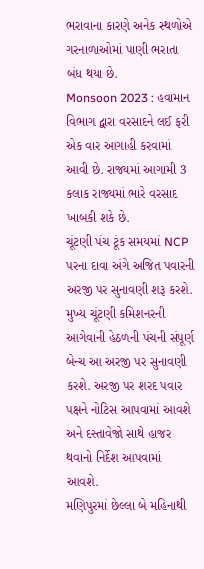ભરાવાના કારણે અનેક સ્થળોએ ગરનાળાઓમાં પાણી ભરાતા બંધ થયા છે.
Monsoon 2023 : હવામાન વિભાગ દ્વારા વરસાદને લઈ ફરી એક વાર આગાહી કરવામાં આવી છે. રાજ્યમાં આગામી 3 કલાક રાજ્યમાં ભારે વરસાદ ખાબકી શકે છે.
ચૂંટણી પંચ ટૂંક સમયમાં NCP પરના દાવા અંગે અજિત પવારની અરજી પર સુનાવણી શરૂ કરશે. મુખ્ય ચૂંટણી કમિશનરની આગેવાની હેઠળની પંચની સંપૂર્ણ બેન્ચ આ અરજી પર સુનાવણી કરશે. અરજી પર શરદ પવાર પક્ષને નોટિસ આપવામાં આવશે અને દસ્તાવેજો સાથે હાજર થવાનો નિર્દેશ આપવામાં આવશે.
મણિપુરમાં છેલ્લા બે મહિનાથી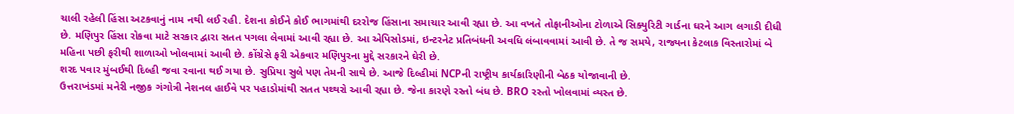ચાલી રહેલી હિંસા અટકવાનું નામ નથી લઈ રહી. દેશના કોઈને કોઈ ભાગમાંથી દરરોજ હિંસાના સમાચાર આવી રહ્યા છે. આ વખતે તોફાનીઓના ટોળાએ સિક્યુરિટી ગાર્ડના ઘરને આગ લગાડી દીધી છે. મણિપુર હિંસા રોકવા માટે સરકાર દ્વારા સતત પગલા લેવામાં આવી રહ્યા છે. આ એપિસોડમાં, ઇન્ટરનેટ પ્રતિબંધની અવધિ લંબાવવામાં આવી છે. તે જ સમયે, રાજ્યના કેટલાક વિસ્તારોમાં બે મહિના પછી ફરીથી શાળાઓ ખોલવામાં આવી છે. કોંગ્રેસે ફરી એકવાર મણિપુરના મુદ્દે સરકારને ઘેરી છે.
શરદ પવાર મુંબઈથી દિલ્હી જવા રવાના થઈ ગયા છે. સુપ્રિયા સુલે પણ તેમની સાથે છે. આજે દિલ્હીમાં NCPની રાષ્ટ્રીય કાર્યકારિણીની બેઠક યોજાવાની છે.
ઉત્તરાખંડમાં મનેરી નજીક ગંગોત્રી નેશનલ હાઈવે પર પહાડોમાંથી સતત પથ્થરો આવી રહ્યા છે. જેના કારણે રસ્તો બંધ છે. BRO રસ્તો ખોલવામાં વ્યસ્ત છે.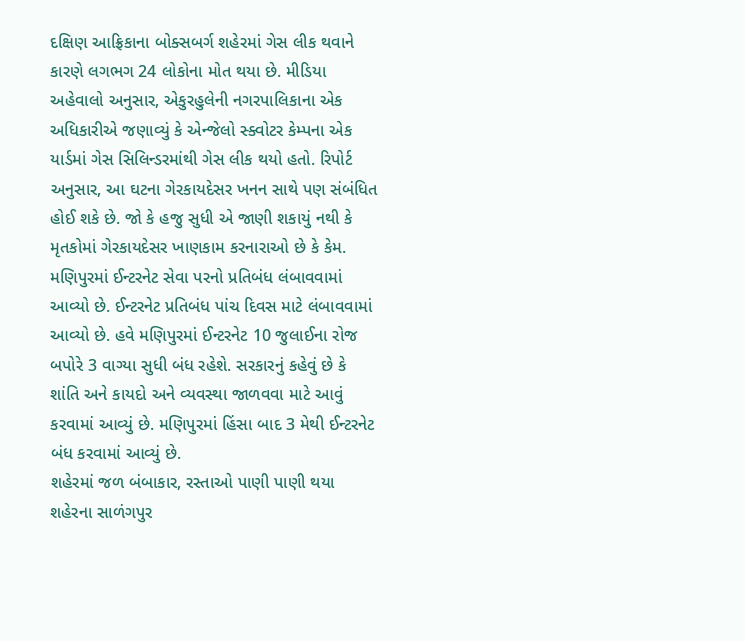દક્ષિણ આફ્રિકાના બોક્સબર્ગ શહેરમાં ગેસ લીક થવાને કારણે લગભગ 24 લોકોના મોત થયા છે. મીડિયા અહેવાલો અનુસાર, એકુરહુલેની નગરપાલિકાના એક અધિકારીએ જણાવ્યું કે એન્જેલો સ્ક્વોટર કેમ્પના એક યાર્ડમાં ગેસ સિલિન્ડરમાંથી ગેસ લીક થયો હતો. રિપોર્ટ અનુસાર, આ ઘટના ગેરકાયદેસર ખનન સાથે પણ સંબંધિત હોઈ શકે છે. જો કે હજુ સુધી એ જાણી શકાયું નથી કે મૃતકોમાં ગેરકાયદેસર ખાણકામ કરનારાઓ છે કે કેમ.
મણિપુરમાં ઈન્ટરનેટ સેવા પરનો પ્રતિબંધ લંબાવવામાં આવ્યો છે. ઈન્ટરનેટ પ્રતિબંધ પાંચ દિવસ માટે લંબાવવામાં આવ્યો છે. હવે મણિપુરમાં ઈન્ટરનેટ 10 જુલાઈના રોજ બપોરે 3 વાગ્યા સુધી બંધ રહેશે. સરકારનું કહેવું છે કે શાંતિ અને કાયદો અને વ્યવસ્થા જાળવવા માટે આવું કરવામાં આવ્યું છે. મણિપુરમાં હિંસા બાદ 3 મેથી ઈન્ટરનેટ બંધ કરવામાં આવ્યું છે.
શહેરમાં જળ બંબાકાર, રસ્તાઓ પાણી પાણી થયા
શહેરના સાળંગપુર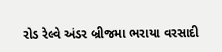રોડ રેલ્વે અંડર બ્રીજમા ભરાયા વરસાદી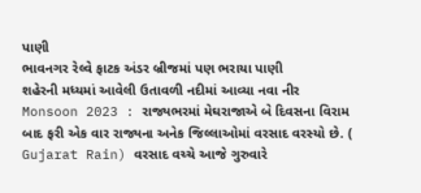પાણી
ભાવનગર રેલ્વે ફાટક અંડર બ્રીજમાં પણ ભરાયા પાણી
શહેરની મધ્યમાં આવેલી ઉતાવળી નદીમાં આવ્યા નવા નીર
Monsoon 2023 : રાજ્યભરમાં મેઘરાજાએ બે દિવસના વિરામ બાદ ફરી એક વાર રાજ્યના અનેક જિલ્લાઓમાં વરસાદ વરસ્યો છે. ( Gujarat Rain) વરસાદ વચ્ચે આજે ગુરુવારે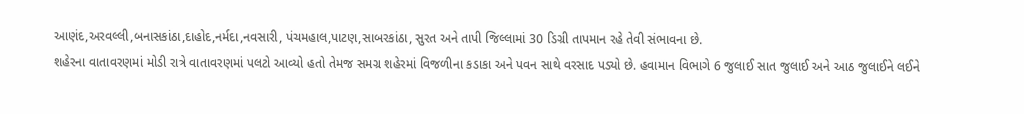આણંદ,અરવલ્લી,બનાસકાંઠા,દાહોદ,નર્મદા,નવસારી, પંચમહાલ,પાટણ,સાબરકાંઠા, સુરત અને તાપી જિલ્લામાં 30 ડિગ્રી તાપમાન રહે તેવી સંભાવના છે.
શહેરના વાતાવરણમાં મોડી રાત્રે વાતાવરણમાં પલટો આવ્યો હતો તેમજ સમગ્ર શહેરમાં વિજળીના કડાકા અને પવન સાથે વરસાદ પડ્યો છે. હવામાન વિભાગે 6 જુલાઈ સાત જુલાઈ અને આઠ જુલાઈને લઈને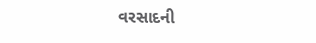વરસાદની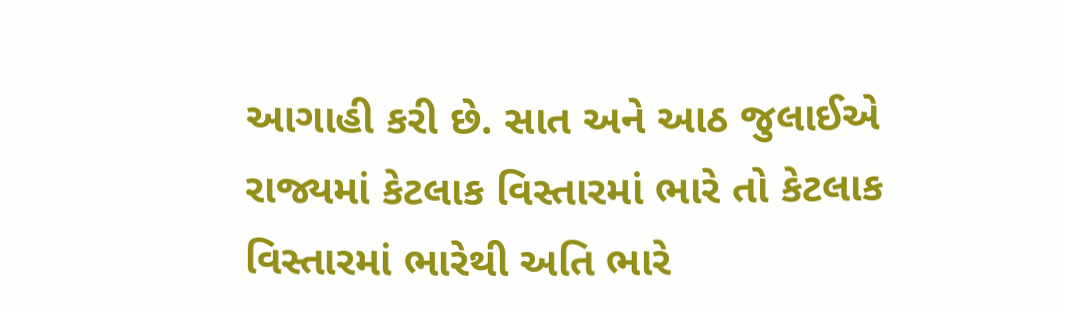આગાહી કરી છે. સાત અને આઠ જુલાઈએ રાજ્યમાં કેટલાક વિસ્તારમાં ભારે તો કેટલાક વિસ્તારમાં ભારેથી અતિ ભારે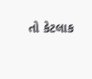તો કેટલાક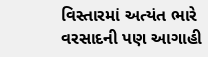વિસ્તારમાં અત્યંત ભારે વરસાદની પણ આગાહી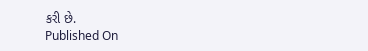કરી છે.
Published On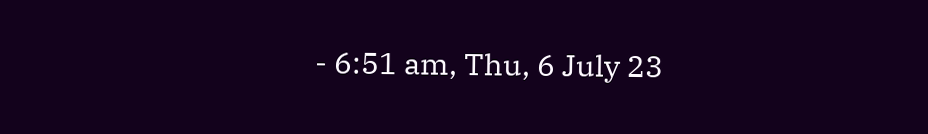- 6:51 am, Thu, 6 July 23